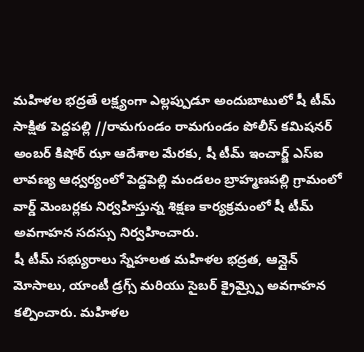మహిళల భద్రతే లక్ష్యంగా ఎల్లప్పుడూ అందుబాటులో షీ టీమ్
సాక్షిత పెద్దపల్లి //రామగుండం రామగుండం పోలీస్ కమిషనర్ అంబర్ కిషోర్ ఝా ఆదేశాల మేరకు, షీ టీమ్ ఇంచార్జ్ ఎస్ఐ లావణ్య ఆధ్వర్యంలో పెద్దపెల్లి మండలం బ్రాహ్మణపల్లి గ్రామంలో వార్డ్ మెంబర్లకు నిర్వహిస్తున్న శిక్షణ కార్యక్రమంలో షీ టీమ్ అవగాహన సదస్సు నిర్వహించారు.
షీ టీమ్ సభ్యురాలు స్నేహలత మహిళల భద్రత, ఆన్లైన్ మోసాలు, యాంటీ డ్రగ్స్ మరియు సైబర్ క్రైమ్స్పై అవగాహన కల్పించారు. మహిళల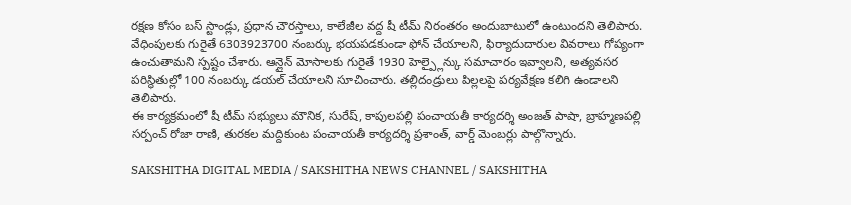రక్షణ కోసం బస్ స్టాండ్లు, ప్రధాన చౌరస్తాలు, కాలేజీల వద్ద షీ టీమ్ నిరంతరం అందుబాటులో ఉంటుందని తెలిపారు.
వేధింపులకు గురైతే 6303923700 నంబర్కు భయపడకుండా ఫోన్ చేయాలని, ఫిర్యాదుదారుల వివరాలు గోప్యంగా ఉంచుతామని స్పష్టం చేశారు. ఆన్లైన్ మోసాలకు గురైతే 1930 హెల్ప్లైన్కు సమాచారం ఇవ్వాలని, అత్యవసర పరిస్థితుల్లో 100 నంబర్కు డయల్ చేయాలని సూచించారు. తల్లిదండ్రులు పిల్లలపై పర్యవేక్షణ కలిగి ఉండాలని తెలిపారు.
ఈ కార్యక్రమంలో షీ టీమ్ సభ్యులు మౌనిక, సురేష్, కాపులపల్లి పంచాయతీ కార్యదర్శి అంజత్ పాషా, బ్రాహ్మణపల్లి సర్పంచ్ రోజా రాణి, తురకల మద్దికుంట పంచాయతీ కార్యదర్శి ప్రశాంత్, వార్డ్ మెంబర్లు పాల్గొన్నారు.

SAKSHITHA DIGITAL MEDIA / SAKSHITHA NEWS CHANNEL / SAKSHITHA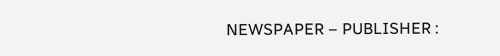NEWSPAPER – PUBLISHER :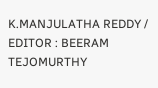K.MANJULATHA REDDY / EDITOR : BEERAM TEJOMURTHY